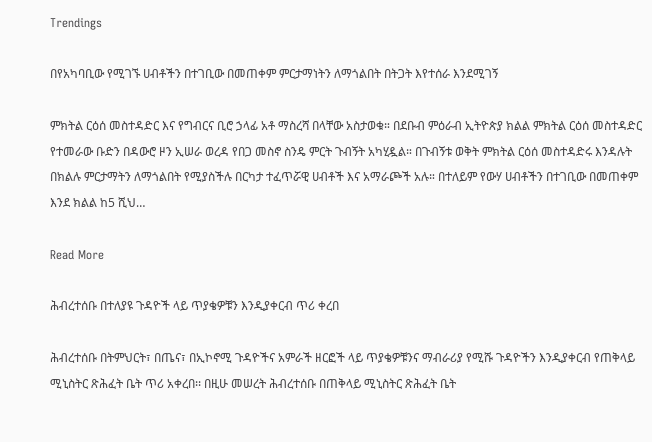Trendings

በየአካባቢው የሚገኙ ሀብቶችን በተገቢው በመጠቀም ምርታማነትን ለማጎልበት በትጋት እየተሰራ እንደሚገኝ

ምክትል ርዕሰ መስተዳድር እና የግብርና ቢሮ ኃላፊ አቶ ማስረሻ በላቸው አስታወቁ። በደቡብ ምዕራብ ኢትዮጵያ ክልል ምክትል ርዕሰ መስተዳድር የተመራው ቡድን በዳውሮ ዞን ኢሠራ ወረዳ የበጋ መስኖ ስንዴ ምርት ጉብኝት አካሂዷል። በጉብኝቱ ወቅት ምክትል ርዕሰ መስተዳድሩ እንዳሉት በክልሉ ምርታማትን ለማጎልበት የሚያስችሉ በርካታ ተፈጥሯዊ ሀብቶች እና አማራጮች አሉ። በተለይም የውሃ ሀብቶችን በተገቢው በመጠቀም እንደ ክልል ከ5 ሺህ…

Read More

ሕብረተሰቡ በተለያዩ ጉዳዮች ላይ ጥያቄዎቹን እንዲያቀርብ ጥሪ ቀረበ

ሕብረተሰቡ በትምህርት፣ በጤና፣ በኢኮኖሚ ጉዳዮችና አምራች ዘርፎች ላይ ጥያቄዎቹንና ማብራሪያ የሚሹ ጉዳዮችን እንዲያቀርብ የጠቅላይ ሚኒስትር ጽሕፈት ቤት ጥሪ አቀረበ፡፡ በዚሁ መሠረት ሕብረተሰቡ በጠቅላይ ሚኒስትር ጽሕፈት ቤት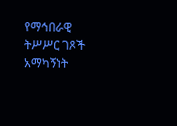የማኅበራዊ ትሥሥር ገጾች አማካኝነት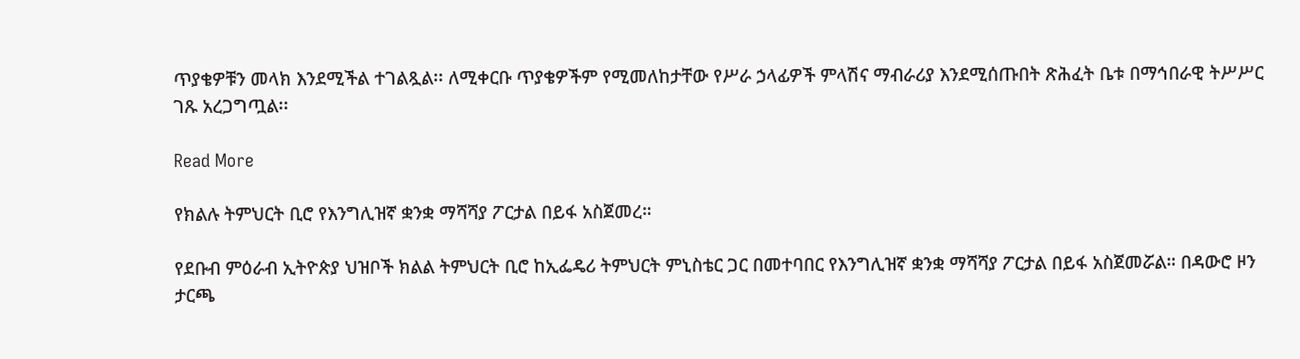ጥያቄዎቹን መላክ እንደሚችል ተገልጿል፡፡ ለሚቀርቡ ጥያቄዎችም የሚመለከታቸው የሥራ ኃላፊዎች ምላሽና ማብራሪያ እንደሚሰጡበት ጽሕፈት ቤቱ በማኅበራዊ ትሥሥር ገጹ አረጋግጧል፡፡

Read More

የክልሉ ትምህርት ቢሮ የእንግሊዝኛ ቋንቋ ማሻሻያ ፖርታል በይፋ አስጀመረ።

የደቡብ ምዕራብ ኢትዮጵያ ህዝቦች ክልል ትምህርት ቢሮ ከኢፌዴሪ ትምህርት ምኒስቴር ጋር በመተባበር የእንግሊዝኛ ቋንቋ ማሻሻያ ፖርታል በይፋ አስጀመሯል። በዳውሮ ዞን ታርጫ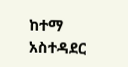ከተማ አስተዳደር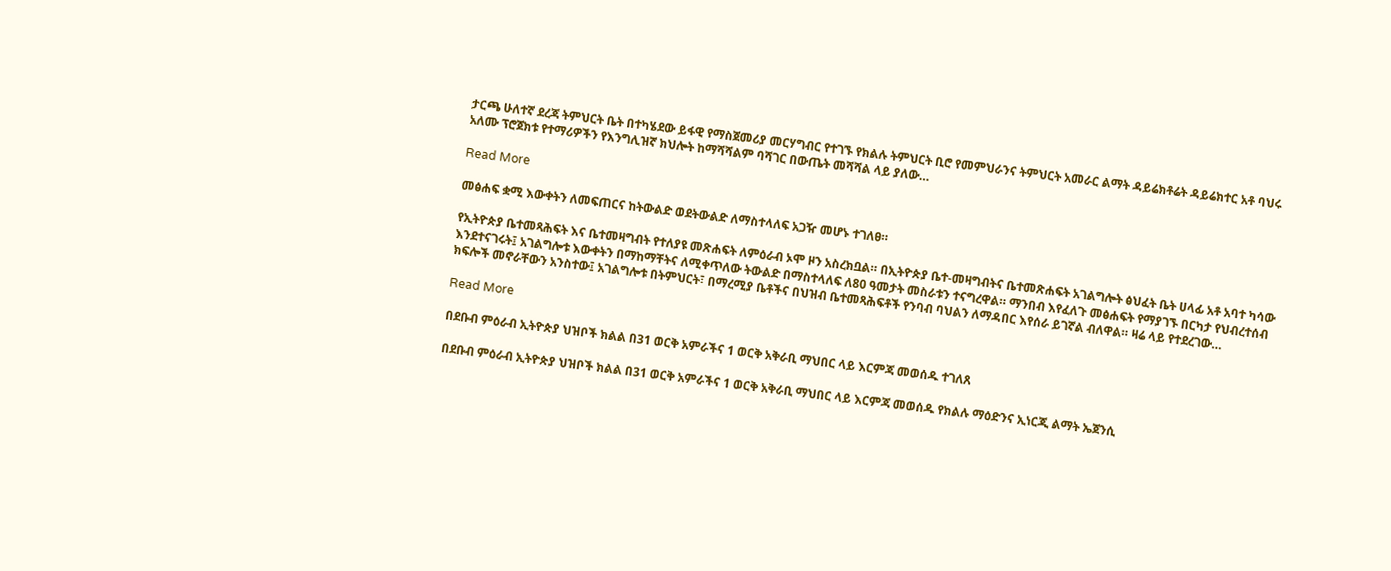ታርጫ ሁለተኛ ደረጃ ትምህርት ቤት በተካሄደው ይፋዊ የማስጀመሪያ መርሃግብር የተገኙ የክልሉ ትምህርት ቢሮ የመምህራንና ትምህርት አመራር ልማት ዳይሬክቶሬት ዳይሬክተር አቶ ባህሩ አለሙ ፕሮጀክቱ የተማሪዎችን የእንግሊዝኛ ክህሎት ከማሻሻልም ባሻገር በውጤት መሻሻል ላይ ያለው…

Read More

መፅሐፍ ቋሚ እውቀትን ለመፍጠርና ከትውልድ ወደትውልድ ለማስተላለፍ አጋዥ መሆኑ ተገለፀ።

የኢትዮጵያ ቤተመጻሕፍት እና ቤተመዛግብት የተለያዩ መጽሐፍት ለምዕራብ ኦሞ ዞን አስረክቧል። በኢትዮጵያ ቤተ-መዛግብትና ቤተመጽሐፍት አገልግሎት ፅህፈት ቤት ሀላፊ አቶ አባተ ካሳው እንደተናገሩት፤ አገልግሎቱ እውቀትን በማከማቸትና ለሚቀጥለው ትውልድ በማስተላለፍ ለ80 ዓመታት መስራቱን ተናግረዋል። ማንበብ እየፈለጉ መፅሐፍት የማያገኙ በርካታ የህብረተሰብ ክፍሎች መኖራቸውን አንስተው፤ አገልግሎቱ በትምህርት፣ በማረሚያ ቤቶችና በህዝብ ቤተመጻሕፍቶች የንባብ ባህልን ለማዳበር እየሰራ ይገኛል ብለዋል። ዛሬ ላይ የተደረገው…

Read More

በደቡብ ምዕራብ ኢትዮጵያ ህዝቦች ክልል በ31 ወርቅ አምራችና 1 ወርቅ አቅራቢ ማህበር ላይ እርምጃ መወሰዱ ተገለጸ

በደቡብ ምዕራብ ኢትዮጵያ ህዝቦች ክልል በ31 ወርቅ አምራችና 1 ወርቅ አቅራቢ ማህበር ላይ እርምጃ መወሰዱ የክልሉ ማዕድንና ኢነርጂ ልማት ኤጀንሲ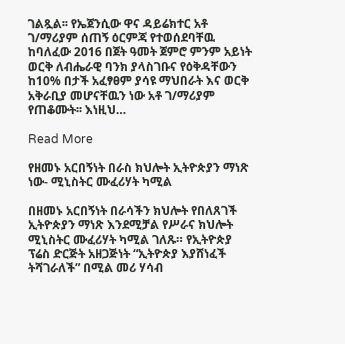ገልጿል፡፡ የኤጀንሲው ዋና ዳይሬክተር አቶ ገ/ማሪያም ሰጠኝ ዕርምጃ የተወሰደባቸዉ ከባለፈው 2016 በጀት ዓመት ጀምሮ ምንም አይነት ወርቅ ለብሔራዊ ባንክ ያላስገቡና የዕቅዳቸውን ከ10% በታች አፈፃፀም ያሳዩ ማህበራት እና ወርቅ አቅራቢያ መሆናቸዉን ነው አቶ ገ/ማሪያም የጠቆሙት፡፡ እነዚህ…

Read More

የዘመኑ አርበኝነት በራስ ክህሎት ኢትዮጵያን ማነጽ ነው- ሚኒስትር ሙፈሪሃት ካሚል

በዘመኑ አርበኝነት በራሳችን ክህሎት የበለጸገች ኢትዮጵያን ማነጽ እንደሚቻል የሥራና ክህሎት ሚኒስትር ሙፈሪሃት ካሚል ገለጹ። የኢትዮጵያ ፕሬስ ድርጅት አዘጋጅነት “ኢትዮጵያ እያሸነፈች ትሻገራለች” በሚል መሪ ሃሳብ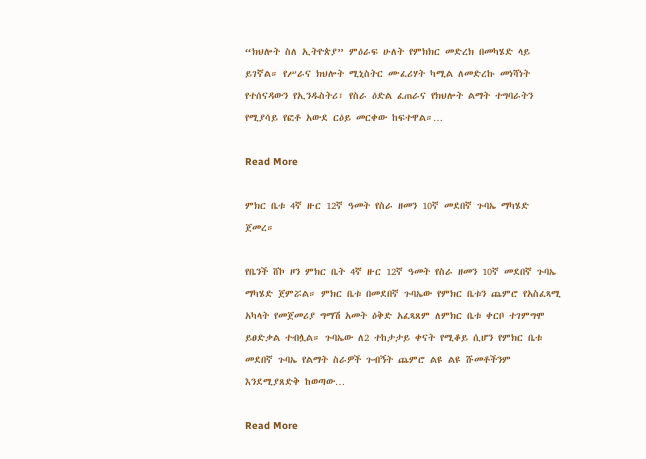“ክህሎት ስለ ኢትዮጵያ” ምዕራፍ ሁለት የምክክር መድረክ በመካሄድ ላይ ይገኛል። የሥራና ክህሎት ሚኒስትር ሙፈሪሃት ካሚል ለመድረኩ መነሻነት የተሰናዳውን የኢንዱስትሪ፣ የስራ ዕድል ፈጠራና የክህሎት ልማት ተግባራትን የሚያሳይ የፎቶ አውደ ርዕይ መርቀው ከፍተዋል።…

Read More

ምክር ቤቱ 4ኛ ዙር 12ኛ ዓመት የስራ ዘመን 10ኛ መደበኛ ጉባኤ ማካሄድ ጀመረ።

የቤንች ሸኮ ዞን ምክር ቤት 4ኛ ዙር 12ኛ ዓመት የስራ ዘመን 10ኛ መደበኛ ጉባኤ ማካሄድ ጀምሯል። ምክር ቤቱ በመደበኛ ጉባኤው የምክር ቤቱን ጨምሮ የአስፈጻሚ አካላት የመጀመሪያ ግማሽ አመት ዕቅድ አፈጻጸም ለምክር ቤቱ ቀርቦ ተገምግሞ ይፀድቃል ተብሏል። ጉባኤው ለ2 ተከታታይ ቀናት የሚቆይ ሲሆን የምክር ቤቱ መደበኛ ጉባኤ የልማት ስራዎች ጉብኝት ጨምሮ ልዩ ልዩ ሹመቶችንም እንደሚያጸድቅ ከወጣው…

Read More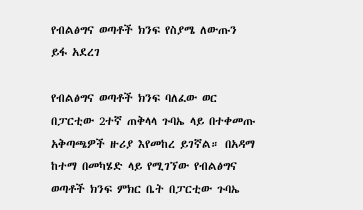የብልፅግና ወጣቶች ክንፍ የስያሜ ለውጡን ይፋ አደረገ

የብልፅግና ወጣቶች ክንፍ ባለፈው ወር በፓርቲው 2ተኛ ጠቅላላ ጉባኤ ላይ በተቀመጡ አቅጣጫዎች ዙሪያ እየመከረ ይገኛል። በአዳማ ከተማ በመካሄድ ላይ የሚገኘው የብልፅግና ወጣቶች ክንፍ ምክር ቤት በፓርቲው ጉባኤ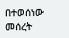በተወሰነው መሰረት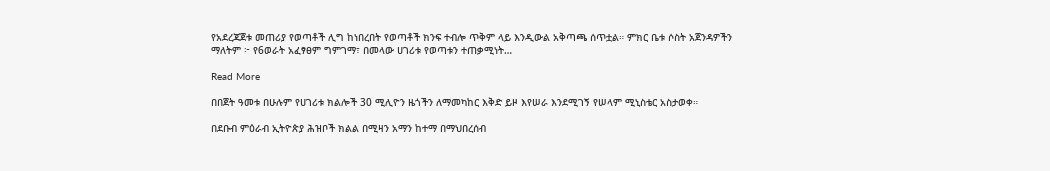የአደረጃጀቱ መጠሪያ የወጣቶች ሊግ ከነበረበት የወጣቶች ክንፍ ተብሎ ጥቅም ላይ እንዲውል አቅጣጫ ሰጥቷል። ምክር ቤቱ ሶስት አጀንዳዎችን ማለትም ፦ የ6ወራት አፈፃፀም ግምገማ፣ በመላው ሀገሪቱ የወጣቱን ተጠቃሚነት…

Read More

በበጀት ዓመቱ በሁሉም የሀገሪቱ ክልሎች 30 ሚሊዮን ዜጎችን ለማመካከር እቅድ ይዞ እየሠራ እንደሚገኝ የሠላም ሚኒስቴር አስታወቀ።

በደቡብ ምዕራብ ኢትዮጵያ ሕዝቦች ክልል በሚዛን አማን ከተማ በማህበረሰብ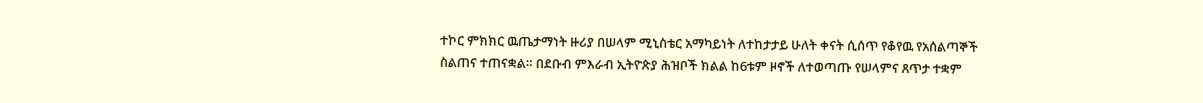ተኮር ምክክር ዉጤታማነት ዙሪያ በሠላም ሚኒስቴር አማካይነት ለተከታታይ ሁለት ቀናት ሲሰጥ የቆየዉ የአሰልጣኞች ስልጠና ተጠናቋል። በደቡብ ምእራብ ኢትዮጵያ ሕዝቦች ክልል ከ6ቱም ዞኖች ለተወጣጡ የሠላምና ጸጥታ ተቋም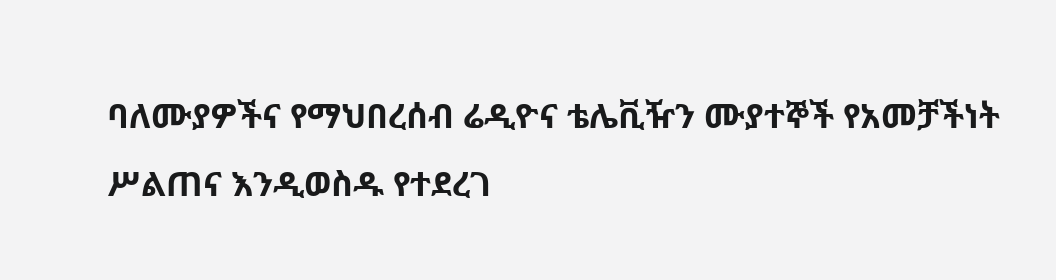ባለሙያዎችና የማህበረሰብ ሬዲዮና ቴሌቪዥን ሙያተኞች የአመቻችነት ሥልጠና እንዲወስዱ የተደረገ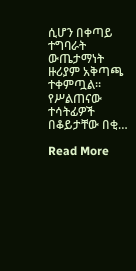ሲሆን በቀጣይ ተግባራት ውጤታማነት ዙሪያም አቅጣጫ ተቀምጧል። የሥልጠናው ተሳትፊዎች በቆይታቸው በቂ…

Read More